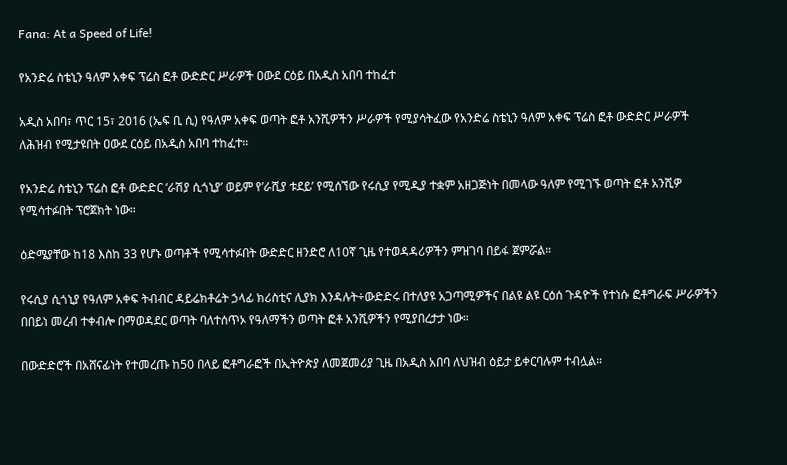Fana: At a Speed of Life!

የአንድሬ ስቴኒን ዓለም አቀፍ ፕሬስ ፎቶ ውድድር ሥራዎች ዐውደ ርዕይ በአዲስ አበባ ተከፈተ

አዲስ አበባ፣ ጥር 15፣ 2016 (ኤፍ ቢ ሲ) የዓለም አቀፍ ወጣት ፎቶ አንሺዎችን ሥራዎች የሚያሳትፈው የአንድሬ ስቴኒን ዓለም አቀፍ ፕሬስ ፎቶ ውድድር ሥራዎች ለሕዝብ የሚታዩበት ዐውደ ርዕይ በአዲስ አበባ ተከፈተ።

የአንድሬ ስቴኒን ፕሬስ ፎቶ ውድድር ‘ራሽያ ሲጎኒያ’ ወይም የ’ራሺያ ቱደይ’ የሚሰኘው የሩሲያ የሚዲያ ተቋም አዘጋጅነት በመላው ዓለም የሚገኙ ወጣት ፎቶ አንሺዎ የሚሳተፉበት ፕሮጀክት ነው።

ዕድሜያቸው ከ18 እስከ 33 የሆኑ ወጣቶች የሚሳተፉበት ውድድር ዘንድሮ ለ10ኛ ጊዜ የተወዳዳሪዎችን ምዝገባ በይፋ ጀምሯል።

የሩሲያ ሲጎኒያ የዓለም አቀፍ ትብብር ዳይሬክቶሬት ኃላፊ ክሪስቲና ሊያክ እንዳሉት÷ውድድሩ በተለያዩ አጋጣሚዎችና በልዩ ልዩ ርዕሰ ጉዳዮች የተነሱ ፎቶግራፍ ሥራዎችን በበይነ መረብ ተቀብሎ በማወዳደር ወጣት ባለተሰጥኦ የዓለማችን ወጣት ፎቶ አንሺዎችን የሚያበረታታ ነው።

በውድድሮች በአሸናፊነት የተመረጡ ከ50 በላይ ፎቶግራፎች በኢትዮጵያ ለመጀመሪያ ጊዜ በአዲስ አበባ ለህዝብ ዕይታ ይቀርባሉም ተብሏል።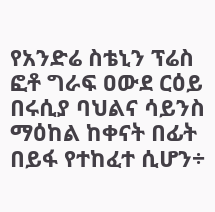የአንድሬ ስቴኒን ፕሬስ ፎቶ ግራፍ ዐውደ ርዕይ በሩሲያ ባህልና ሳይንስ ማዕከል ከቀናት በፊት በይፋ የተከፈተ ሲሆን÷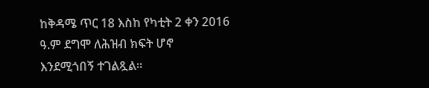ከቅዳሜ ጥር 18 እስከ የካቲት 2 ቀን 2016 ዓ.ም ደግሞ ለሕዝብ ክፍት ሆኖ እንደሚጎበኝ ተገልጿል፡፡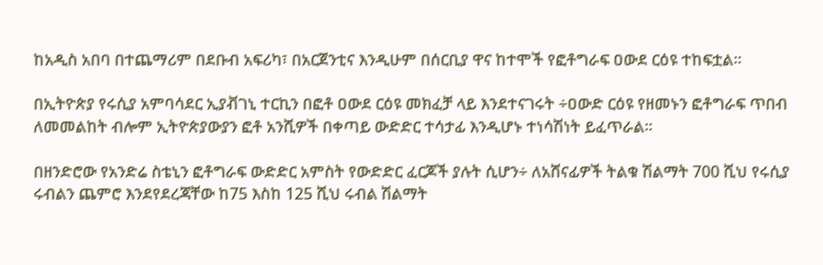ከአዲስ አበባ በተጨማሪም በደቡብ አፍሪካ፣ በአርጀንቲና እንዲሁም በሰርቢያ ዋና ከተሞች የፎቶግራፍ ዐውደ ርዕዩ ተከፍቷል።

በኢትዮጵያ የሩሲያ አምባሳደር ኢያቭገኒ ተርኪን በፎቶ ዐውደ ርዕዩ መክፈቻ ላይ እንደተናገሩት ÷ዐውድ ርዕዩ የዘመኑን ፎቶግራፍ ጥበብ ለመመልከት ብሎም ኢትዮጵያውያን ፎቶ አንሺዎች በቀጣይ ውድድር ተሳታፊ እንዲሆኑ ተነሳሽነት ይፈጥራል።

በዘንድሮው የአንድሬ ስቴኒን ፎቶግራፍ ውድድር አምስት የውድድር ፈርጆች ያሉት ሲሆን÷ ለአሸናፊዎች ትልቁ ሽልማት 700 ሺህ የሩሲያ ሩብልን ጨምሮ እንደየደረጃቸው ከ75 እስከ 125 ሺህ ሩብል ሽልማት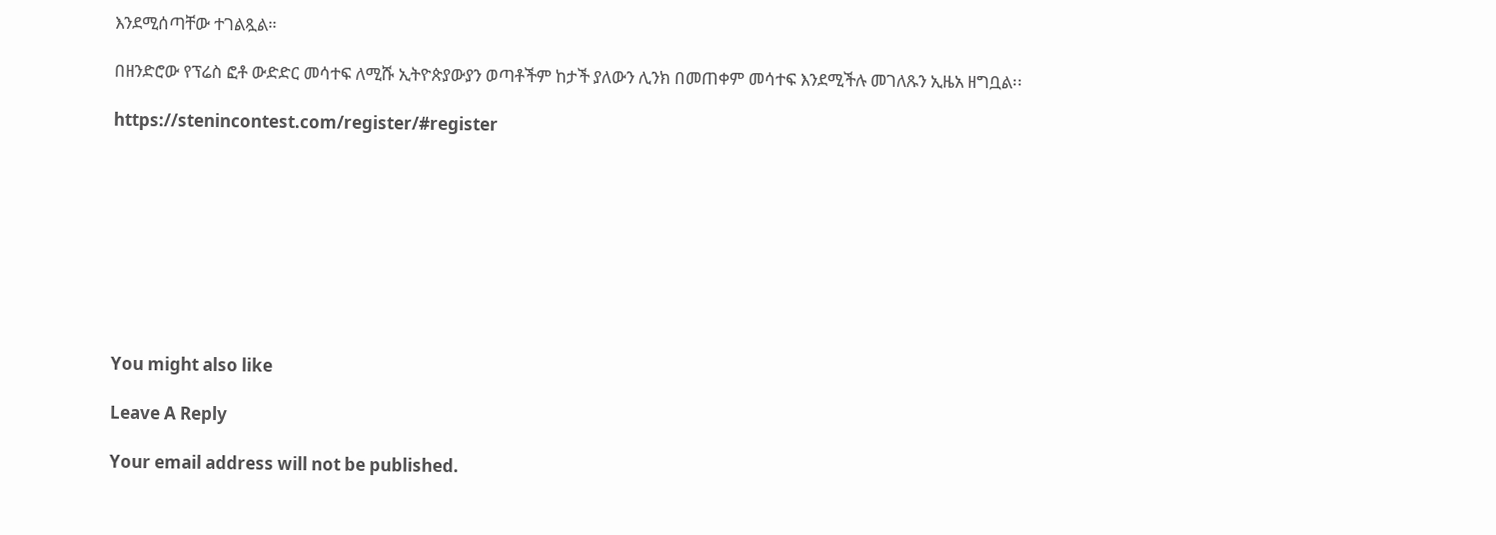እንደሚሰጣቸው ተገልጿል።

በዘንድሮው የፕሬስ ፎቶ ውድድር መሳተፍ ለሚሹ ኢትዮጵያውያን ወጣቶችም ከታች ያለውን ሊንክ በመጠቀም መሳተፍ እንደሚችሉ መገለጹን ኢዜአ ዘግቧል፡፡

https://stenincontest.com/register/#register









You might also like

Leave A Reply

Your email address will not be published.